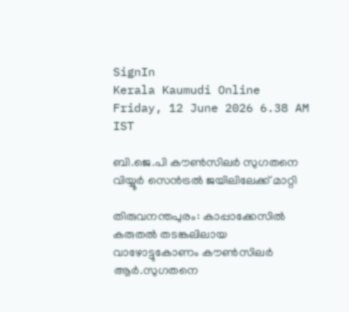SignIn
Kerala Kaumudi Online
Friday, 12 June 2026 6.38 AM IST

ബി.ജെ.പി കൗൺസിലർ സുഗതനെ വിയ്യൂർ സെൻട്രൽ ജയിലിലേക്ക് മാറ്റി

തിരുവനന്തപുരം: കാപ്പാക്കേസിൽ കരുതൽ തടങ്കലിലായ വാഴോട്ടുകോണം കൗൺസിലർ ആർ.സുഗതനെ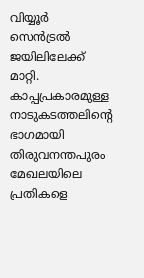വിയ്യൂർ സെൻട്രൽ ജയിലിലേക്ക് മാറ്റി. കാപ്പപ്രകാരമുള്ള നാടുകടത്തലിന്റെ ഭാഗമായി തിരുവനന്തപുരം മേഖലയിലെ പ്രതികളെ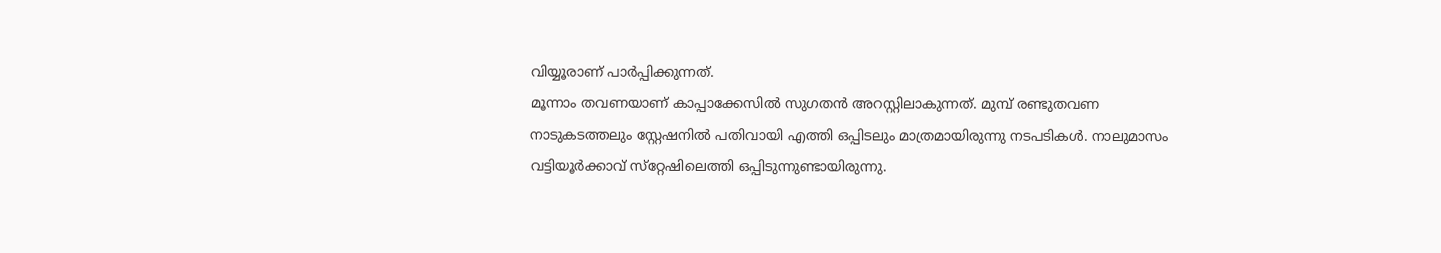വിയ്യൂരാണ് പാർപ്പിക്കുന്നത്.
മൂന്നാം തവണയാണ് കാപ്പാക്കേസിൽ സുഗതൻ അറസ്റ്റിലാകുന്നത്. മുമ്പ് രണ്ടുതവണ നാടുകടത്തലും സ്റ്റേഷനിൽ പതിവായി എത്തി ഒപ്പിടലും മാത്രമായിരുന്നു നടപടികൾ. നാലുമാസം വട്ടിയൂർക്കാവ് സ്‌റ്റേഷിലെത്തി ഒപ്പിടുന്നുണ്ടായിരുന്നു.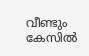വീണ്ടും കേസിൽ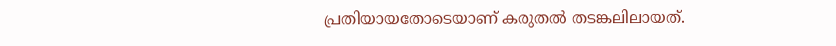പ്രതിയായതോടെയാണ് കരുതൽ തടങ്കലിലായത്.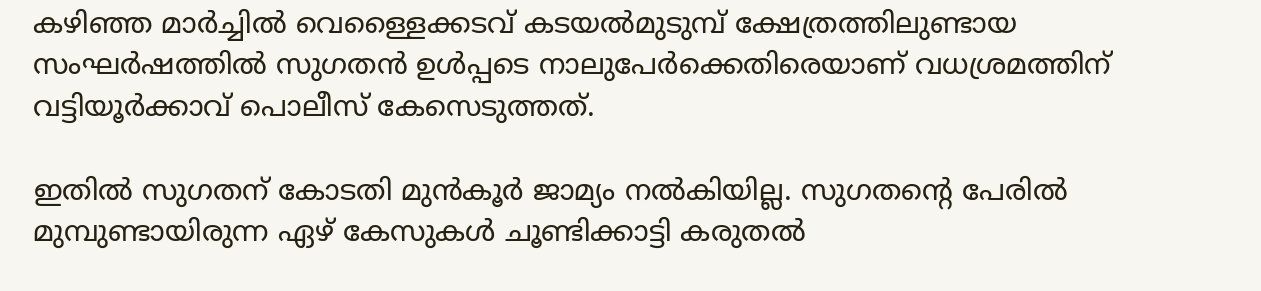കഴിഞ്ഞ മാർച്ചിൽ വെള്ളൈക്കടവ് കടയൽമുടുമ്പ് ക്ഷേത്രത്തിലുണ്ടായ സംഘർഷത്തിൽ സുഗതൻ ഉൾപ്പടെ നാലുപേർക്കെതിരെയാണ് വധശ്രമത്തിന് വട്ടിയൂർക്കാവ് പൊലീസ് കേസെടുത്തത്.

ഇതിൽ സുഗതന് കോടതി മുൻകൂർ ജാമ്യം നൽകിയില്ല. സുഗതന്റെ പേരിൽ മുമ്പുണ്ടായിരുന്ന ഏഴ് കേസുകൾ ചൂണ്ടിക്കാട്ടി കരുതൽ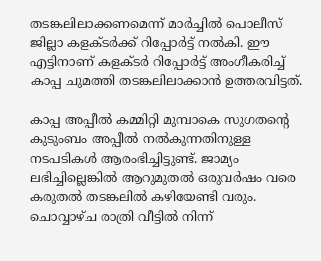തടങ്കലിലാക്കണമെന്ന് മാർച്ചിൽ പൊലീസ് ജില്ലാ കളക്ടർക്ക് റിപ്പോർട്ട് നൽകി. ഈ എട്ടിനാണ് കളക്ടർ റിപ്പോർട്ട് അംഗീകരിച്ച് കാപ്പ ചുമത്തി തടങ്കലിലാക്കാൻ ഉത്തരവിട്ടത്.

കാപ്പ അപ്പീൽ കമ്മിറ്റി മുമ്പാകെ സുഗതന്റെ കുടുംബം അപ്പീൽ നൽകുന്നതിനുള്ള നടപടികൾ ആരംഭിച്ചിട്ടുണ്ട്. ജാമ്യം ലഭിച്ചില്ലെങ്കിൽ ആറുമുതൽ ഒരുവർഷം വരെ കരുതൽ തടങ്കലിൽ കഴിയേണ്ടി വരും. ചൊവ്വാഴ്ച രാത്രി വീട്ടിൽ നിന്ന്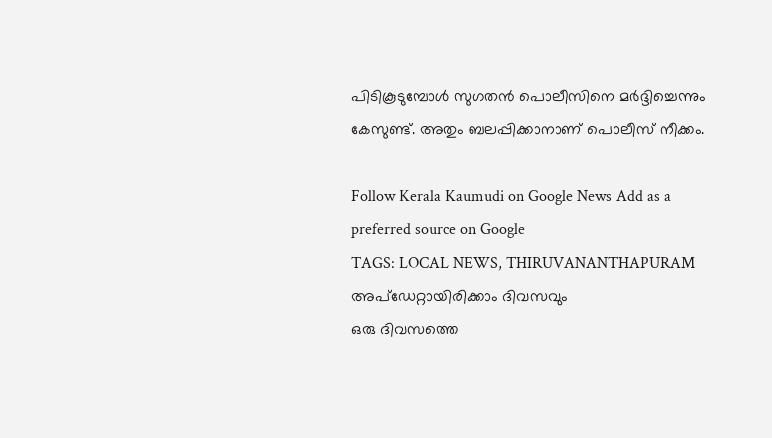പിടികൂടുമ്പോൾ സുഗതൻ പൊലീസിനെ മർദ്ദിച്ചെന്നും കേസുണ്ട്. അതും ബലപ്പിക്കാനാണ് പൊലീസ് നീക്കം.

Follow Kerala Kaumudi on Google News Add as a preferred source on Google
TAGS: LOCAL NEWS, THIRUVANANTHAPURAM
അപ്ഡേറ്റായിരിക്കാം ദിവസവും
ഒരു ദിവസത്തെ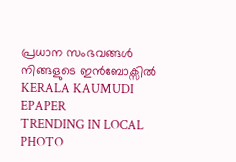പ്രധാന സംഭവങ്ങൾ നിങ്ങളുടെ ഇൻബോക്സിൽ
KERALA KAUMUDI EPAPER
TRENDING IN LOCAL
PHOTO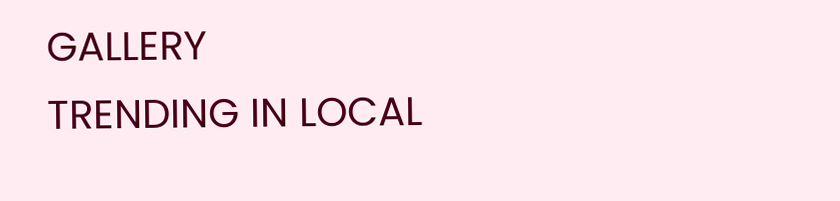GALLERY
TRENDING IN LOCAL